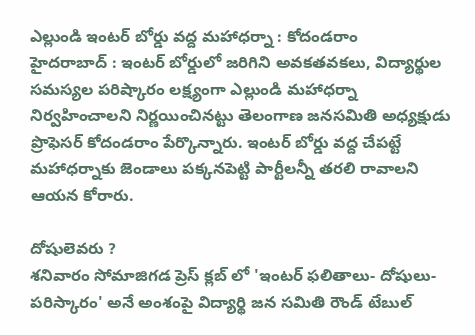ఎల్లుండి ఇంటర్ బోర్డు వద్ద మహాధర్నా : కోదండరాం
హైదరాబాద్ : ఇంటర్ బోర్డులో జరిగిని అవకతవకలు, విద్యార్థుల సమస్యల పరిష్కారం లక్ష్యంగా ఎల్లుండి మహాధర్నా నిర్వహించాలని నిర్ణయించినట్టు తెలంగాణ జనసమితి అధ్యక్షుడు ప్రొఫెసర్ కోదండరాం పేర్కొన్నారు. ఇంటర్ బోర్డు వద్ద చేపట్టే మహాధర్నాకు జెండాలు పక్కనపెట్టి పార్టీలన్నీ తరలి రావాలని ఆయన కోరారు.

దోషులెవరు ?
శనివారం సోమాజిగడ ప్రెస్ క్లబ్ లో 'ఇంటర్ ఫలితాలు- దోషులు-పరిస్కారం' అనే అంశంపై విద్యార్థి జన సమితి రౌండ్ టేబుల్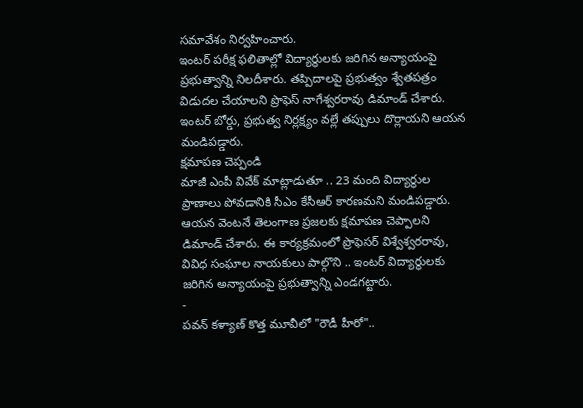సమావేశం నిర్వహించారు.
ఇంటర్ పరీక్ష ఫలితాల్లో విద్యార్థులకు జరిగిన అన్యాయంపై ప్రభుత్వాన్ని నిలదీశారు. తప్పిదాలపై ప్రభుత్వం శ్వేతపత్రం విడుదల చేయాలని ప్రొఫెస్ నాగేశ్వరరావు డిమాండ్ చేశారు. ఇంటర్ బోర్డు, ప్రభుత్వ నిర్లక్ష్యం వల్లే తప్పులు దొర్లాయని ఆయన మండిపడ్డారు.
క్షమాపణ చెప్పండి
మాజీ ఎంపీ వివేక్ మాట్లాడుతూ .. 23 మంది విద్యార్థుల ప్రాణాలు పోవడానికి సీఎం కేసీఆర్ కారణమని మండిపడ్డారు. ఆయన వెంటనే తెలంగాణ ప్రజలకు క్షమాపణ చెప్పాలని డిమాండ్ చేశారు. ఈ కార్యక్రమంలో ప్రొఫెసర్ విశ్వేశ్వరరావు, వివిధ సంఘాల నాయకులు పాల్గొని .. ఇంటర్ విద్యార్థులకు జరిగిన అన్యాయంపై ప్రభుత్వాన్ని ఎండగట్టారు.
-
పవన్ కళ్యాణ్ కొత్త మూవీలో "రౌడీ హీరో"..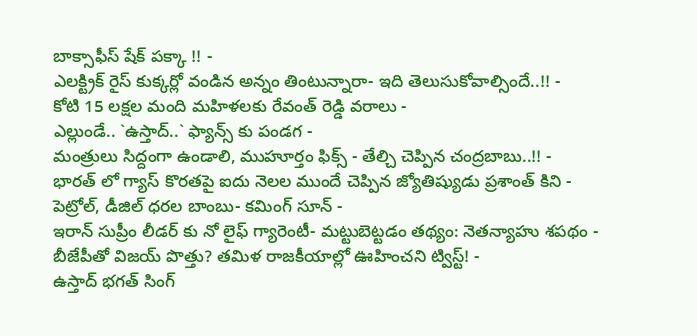బాక్సాఫీస్ షేక్ పక్కా !! -
ఎలక్ట్రిక్ రైస్ కుక్కర్లో వండిన అన్నం తింటున్నారా- ఇది తెలుసుకోవాల్సిందే..!! -
కోటి 15 లక్షల మంది మహిళలకు రేవంత్ రెడ్డి వరాలు -
ఎల్లుండే.. `ఉస్తాద్..` ఫ్యాన్స్ కు పండగ -
మంత్రులు సిద్దంగా ఉండాలి, ముహూర్తం ఫిక్స్ - తేల్చి చెప్పిన చంద్రబాబు..!! -
భారత్ లో గ్యాస్ కొరతపై ఐదు నెలల ముందే చెప్పిన జ్యోతిష్యుడు ప్రశాంత్ కిని -
పెట్రోల్, డీజిల్ ధరల బాంబు- కమింగ్ సూన్ -
ఇరాన్ సుప్రీం లీడర్ కు నో లైఫ్ గ్యారెంటీ- మట్టుబెట్టడం తథ్యం: నెతన్యాహు శపథం -
బీజేపీతో విజయ్ పొత్తు? తమిళ రాజకీయాల్లో ఊహించని ట్విస్ట్! -
ఉస్తాద్ భగత్ సింగ్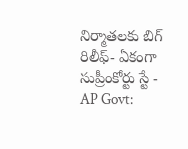నిర్మాతలకు బిగ్ రిలీఫ్- ఏకంగా సుప్రీంకోర్టు స్టే -
AP Govt: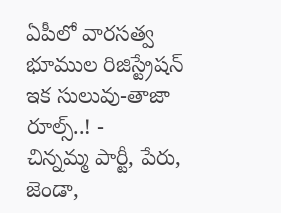ఏపీలో వారసత్వ భూముల రిజిస్ట్రేషన్ ఇక సులువు-తాజా రూల్స్..! -
చిన్నమ్మ పార్టీ, పేరు, జెండా,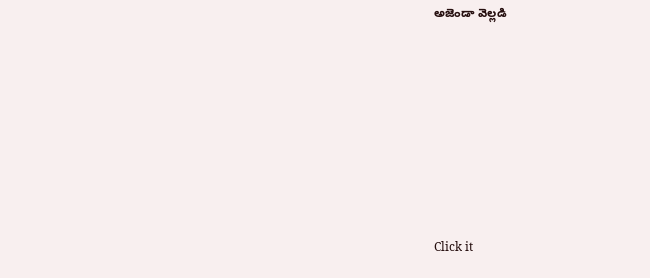అజెండా వెల్లడి












Click it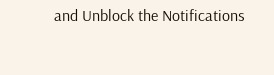and Unblock the Notifications